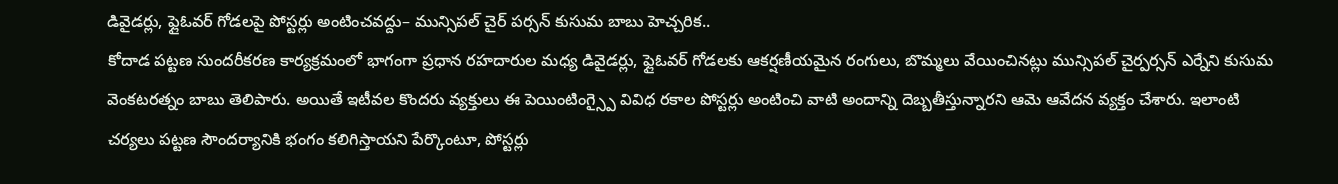డివైడర్లు, ఫ్లైఓవర్ గోడలపై పోస్టర్లు అంటించవద్దు– మున్సిపల్ చైర్ పర్సన్ కుసుమ బాబు హెచ్చరిక..
కోదాడ పట్టణ సుందరీకరణ కార్యక్రమంలో భాగంగా ప్రధాన రహదారుల మధ్య డివైడర్లు, ఫ్లైఓవర్ గోడలకు ఆకర్షణీయమైన రంగులు, బొమ్మలు వేయించినట్లు మున్సిపల్ చైర్పర్సన్ ఎర్నేని కుసుమ వెంకటరత్నం బాబు తెలిపారు. అయితే ఇటీవల కొందరు వ్యక్తులు ఈ పెయింటింగ్స్పై వివిధ రకాల పోస్టర్లు అంటించి వాటి అందాన్ని దెబ్బతీస్తున్నారని ఆమె ఆవేదన వ్యక్తం చేశారు. ఇలాంటి చర్యలు పట్టణ సౌందర్యానికి భంగం కలిగిస్తాయని పేర్కొంటూ, పోస్టర్లు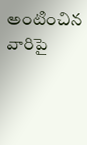అంటించిన వారిపై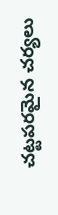చట్టపరమైన చర్యలు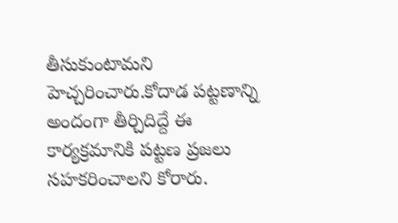తీసుకుంటామని హెచ్చరించారు.కోదాడ పట్టణాన్ని అందంగా తీర్చిదిద్దే ఈ కార్యక్రమానికి పట్టణ ప్రజలు సహకరించాలని కోరారు.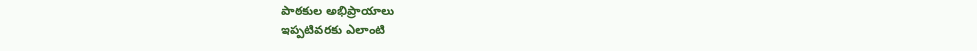పాఠకుల అభిప్రాయాలు
ఇప్పటివరకు ఎలాంటి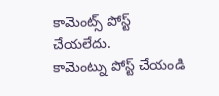కామెంట్స్ పోస్ట్ చేయలేదు.
కామెంట్ను పోస్ట్ చేయండి